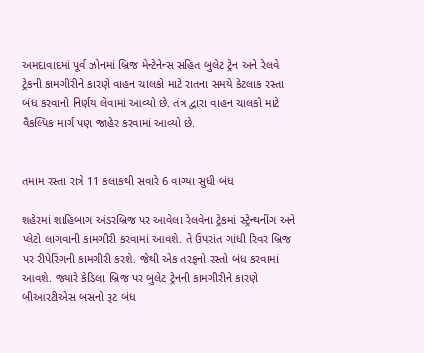અમદાવાદમાં પૂર્વ ઝોનમાં બ્રિજ મેન્ટેનેન્સ સહિત બુલેટ ટ્રેન અને રેલવે ટ્રેકની કામગીરીને કારણે વાહન ચાલકો માટે રાતના સમયે કેટલાક રસ્તા બંધ કરવાનો નિર્ણય લેવામાં આવ્યો છે. તંત્ર દ્વારા વાહન ચાલકો માટે વૈકલ્પિક માર્ગ પણ જાહેર કરવામાં આવ્યો છે.


તમામ રસ્તા રાત્રે 11 કલાકથી સવારે 6 વાગ્યા સુધી બંધ

શહેરમાં શાહિબાગ અંડરબ્રિજ પર આવેલા રેલવેના ટ્રેકમાં સ્ટ્રેન્થનીંગ અને પ્લેટો લાગવાની કામગીરી કરવામાં આવશે. તે ઉપરાંત ગાંધી રિવર બ્રિજ પર રીપેરિંગની કામગીરી કરશે. જેથી એક તરફનો રસ્તો બંધ કરવામાં આવશે. જ્યારે કેડિલા બ્રિજ પર બુલેટ ટ્રેનની કામગીરીને કારણે બીઆરટીએસ બસનો રૂટ બંધ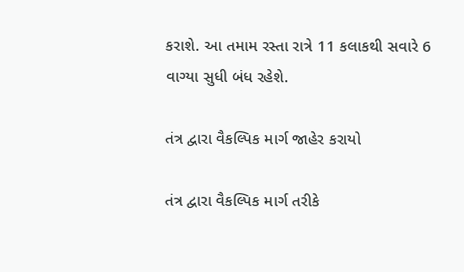કરાશે. આ તમામ રસ્તા રાત્રે 11 કલાકથી સવારે 6 વાગ્યા સુધી બંધ રહેશે.

તંત્ર દ્વારા વૈકલ્પિક માર્ગ જાહેર કરાયો

તંત્ર દ્વારા વૈકલ્પિક માર્ગ તરીકે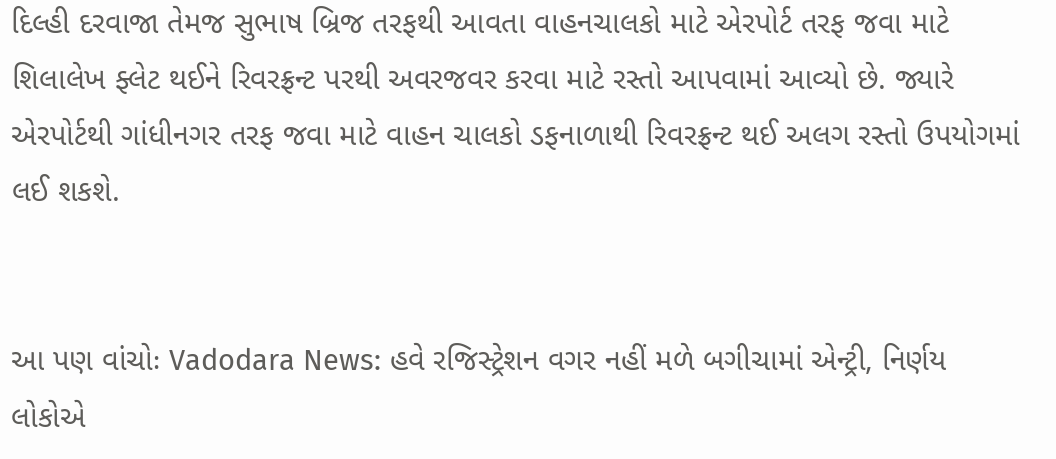દિલ્હી દરવાજા તેમજ સુભાષ બ્રિજ તરફથી આવતા વાહનચાલકો માટે એરપોર્ટ તરફ જવા માટે શિલાલેખ ફ્લેટ થઈને રિવરફ્રન્ટ પરથી અવરજવર કરવા માટે રસ્તો આપવામાં આવ્યો છે. જ્યારે એરપોર્ટથી ગાંધીનગર તરફ જવા માટે વાહન ચાલકો ડફનાળાથી રિવરફ્રન્ટ થઈ અલગ રસ્તો ઉપયોગમાં લઈ શકશે.


આ પણ વાંચોઃ Vadodara News: હવે રજિસ્ટ્રેશન વગર નહીં મળે બગીચામાં એન્ટ્રી, નિર્ણય લોકોએ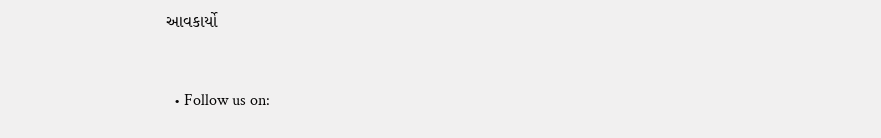આવકાર્યો


  • Follow us on: